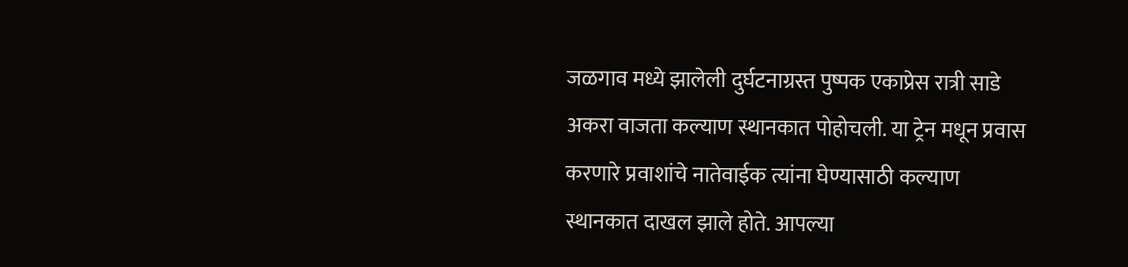जळगाव मध्ये झालेली दुर्घटनाग्रस्त पुष्पक एकाप्रेस रात्री साडे अकरा वाजता कल्याण स्थानकात पोहोचली. या ट्रेन मधून प्रवास करणारे प्रवाशांचे नातेवाईक त्यांना घेण्यासाठी कल्याण स्थानकात दाखल झाले होते. आपल्या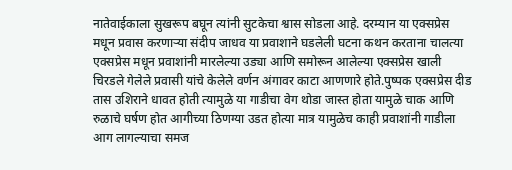नातेवाईकाला सुखरूप बघून त्यांनी सुटकेचा श्वास सोडला आहे. दरम्यान या एक्सप्रेस मधून प्रवास करणाऱ्या संदीप जाधव या प्रवाशाने घडलेली घटना कथन करताना चालत्या एक्सप्रेस मधून प्रवाशांनी मारलेल्या उड्या आणि समोरून आलेल्या एक्सप्रेस खाली चिरडले गेलेले प्रवासी यांचे केलेले वर्णन अंगावर काटा आणणारे होते.पुष्पक एक्सप्रेस दीड तास उशिराने धावत होती त्यामुळे या गाडीचा वेग थोडा जास्त होता यामुळे चाक आणि रुळाचे घर्षण होत आगीच्या ठिणग्या उडत होत्या मात्र यामुळेच काही प्रवाशांनी गाडीला आग लागल्याचा समज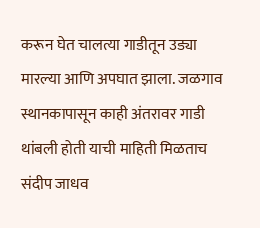करून घेत चालत्या गाडीतून उड्या मारल्या आणि अपघात झाला. जळगाव स्थानकापासून काही अंतरावर गाडी थांबली होती याची माहिती मिळताच संदीप जाधव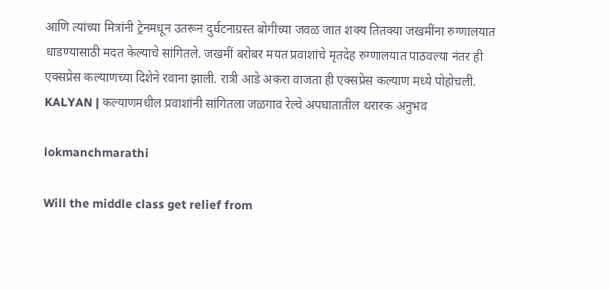आणि त्यांच्या मित्रांनी ट्रेनमधून उतरून दुर्घटनाग्रस्त बोगीच्या जवळ जात शक्य तितक्या जखमींना रुग्णालयात धाडण्यासाठी मदत केल्याचे सांगितले. जखमीं बरोबर मयत प्रवाशांचे मृतदेह रुग्णालयात पाठवल्या नंतर ही एक्सप्रेस कल्याणच्या दिशेने रवाना झाली. रात्री आडे अकरा वाजता ही एक्सप्रेस कल्याण मध्ये पोहोचली.
KALYAN | कल्याणमधील प्रवाशांनी सांगितला जळगाव रेल्वे अपघातातील थरारक अनुभव

lokmanchmarathi

Will the middle class get relief from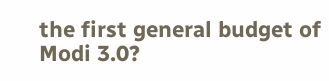the first general budget of Modi 3.0?